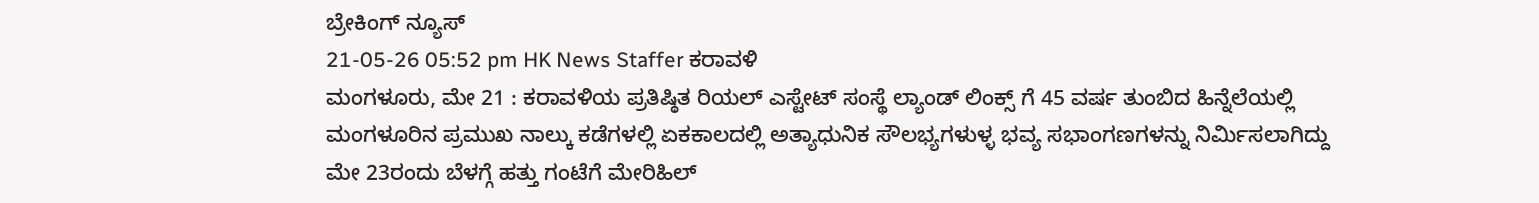ಬ್ರೇಕಿಂಗ್ ನ್ಯೂಸ್
21-05-26 05:52 pm HK News Staffer ಕರಾವಳಿ
ಮಂಗಳೂರು, ಮೇ 21 : ಕರಾವಳಿಯ ಪ್ರತಿಷ್ಠಿತ ರಿಯಲ್ ಎಸ್ಟೇಟ್ ಸಂಸ್ಥೆ ಲ್ಯಾಂಡ್ ಲಿಂಕ್ಸ್ ಗೆ 45 ವರ್ಷ ತುಂಬಿದ ಹಿನ್ನೆಲೆಯಲ್ಲಿ ಮಂಗಳೂರಿನ ಪ್ರಮುಖ ನಾಲ್ಕು ಕಡೆಗಳಲ್ಲಿ ಏಕಕಾಲದಲ್ಲಿ ಅತ್ಯಾಧುನಿಕ ಸೌಲಭ್ಯಗಳುಳ್ಳ ಭವ್ಯ ಸಭಾಂಗಣಗಳನ್ನು ನಿರ್ಮಿಸಲಾಗಿದ್ದು ಮೇ 23ರಂದು ಬೆಳಗ್ಗೆ ಹತ್ತು ಗಂಟೆಗೆ ಮೇರಿಹಿಲ್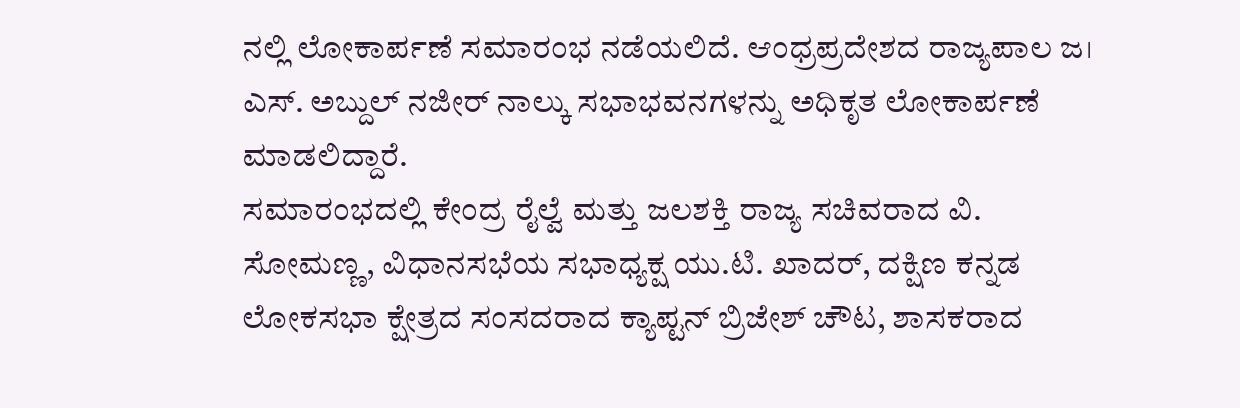ನಲ್ಲಿ ಲೋಕಾರ್ಪಣೆ ಸಮಾರಂಭ ನಡೆಯಲಿದೆ. ಆಂಧ್ರಪ್ರದೇಶದ ರಾಜ್ಯಪಾಲ ಜ। ಎಸ್. ಅಬ್ದುಲ್ ನಜೀರ್ ನಾಲ್ಕು ಸಭಾಭವನಗಳನ್ನು ಅಧಿಕೃತ ಲೋಕಾರ್ಪಣೆ ಮಾಡಲಿದ್ದಾರೆ.
ಸಮಾರಂಭದಲ್ಲಿ ಕೇಂದ್ರ ರೈಲ್ವೆ ಮತ್ತು ಜಲಶಕ್ತಿ ರಾಜ್ಯ ಸಚಿವರಾದ ವಿ. ಸೋಮಣ್ಣ, ವಿಧಾನಸಭೆಯ ಸಭಾಧ್ಯಕ್ಷ ಯು.ಟಿ. ಖಾದರ್, ದಕ್ಷಿಣ ಕನ್ನಡ ಲೋಕಸಭಾ ಕ್ಷೇತ್ರದ ಸಂಸದರಾದ ಕ್ಯಾಪ್ಟನ್ ಬ್ರಿಜೇಶ್ ಚೌಟ, ಶಾಸಕರಾದ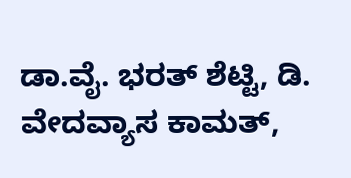ಡಾ.ವೈ. ಭರತ್ ಶೆಟ್ಟಿ, ಡಿ. ವೇದವ್ಯಾಸ ಕಾಮತ್,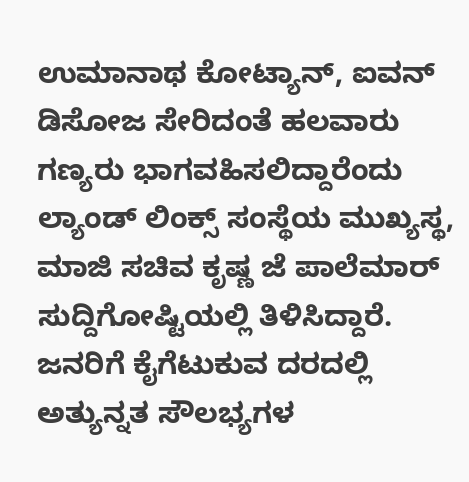ಉಮಾನಾಥ ಕೋಟ್ಯಾನ್, ಐವನ್ ಡಿಸೋಜ ಸೇರಿದಂತೆ ಹಲವಾರು ಗಣ್ಯರು ಭಾಗವಹಿಸಲಿದ್ದಾರೆಂದು ಲ್ಯಾಂಡ್ ಲಿಂಕ್ಸ್ ಸಂಸ್ಥೆಯ ಮುಖ್ಯಸ್ಥ, ಮಾಜಿ ಸಚಿವ ಕೃಷ್ಣ ಜೆ ಪಾಲೆಮಾರ್ ಸುದ್ದಿಗೋಷ್ಟಿಯಲ್ಲಿ ತಿಳಿಸಿದ್ದಾರೆ.
ಜನರಿಗೆ ಕೈಗೆಟುಕುವ ದರದಲ್ಲಿ ಅತ್ಯುನ್ನತ ಸೌಲಭ್ಯಗಳ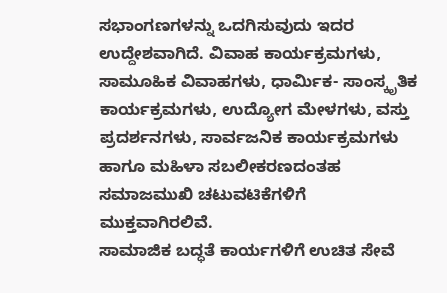ಸಭಾಂಗಣಗಳನ್ನು ಒದಗಿಸುವುದು ಇದರ ಉದ್ದೇಶವಾಗಿದೆ. ವಿವಾಹ ಕಾರ್ಯಕ್ರಮಗಳು, ಸಾಮೂಹಿಕ ವಿವಾಹಗಳು, ಧಾರ್ಮಿಕ- ಸಾಂಸ್ಕೃತಿಕ ಕಾರ್ಯಕ್ರಮಗಳು, ಉದ್ಯೋಗ ಮೇಳಗಳು, ವಸ್ತು ಪ್ರದರ್ಶನಗಳು, ಸಾರ್ವಜನಿಕ ಕಾರ್ಯಕ್ರಮಗಳು ಹಾಗೂ ಮಹಿಳಾ ಸಬಲೀಕರಣದಂತಹ ಸಮಾಜಮುಖಿ ಚಟುವಟಿಕೆಗಳಿಗೆ ಮುಕ್ತವಾಗಿರಲಿವೆ.
ಸಾಮಾಜಿಕ ಬದ್ಧತೆ ಕಾರ್ಯಗಳಿಗೆ ಉಚಿತ ಸೇವೆ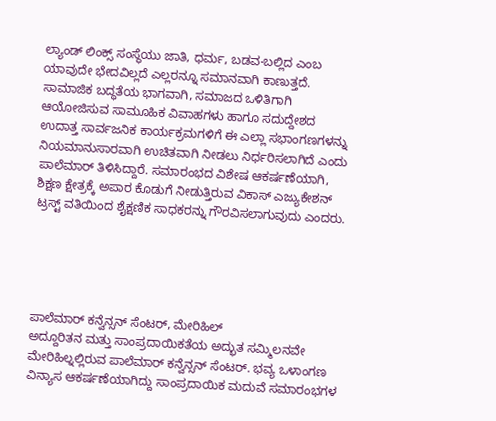ಲ್ಯಾಂಡ್ ಲಿಂಕ್ಸ್ ಸಂಸ್ಥೆಯು ಜಾತಿ, ಧರ್ಮ, ಬಡವ-ಬಲ್ಲಿದ ಎಂಬ ಯಾವುದೇ ಭೇದವಿಲ್ಲದೆ ಎಲ್ಲರನ್ನೂ ಸಮಾನವಾಗಿ ಕಾಣುತ್ತದೆ. ಸಾಮಾಜಿಕ ಬದ್ಧತೆಯ ಭಾಗವಾಗಿ, ಸಮಾಜದ ಒಳಿತಿಗಾಗಿ ಆಯೋಜಿಸುವ ಸಾಮೂಹಿಕ ವಿವಾಹಗಳು ಹಾಗೂ ಸದುದ್ದೇಶದ ಉದಾತ್ತ ಸಾರ್ವಜನಿಕ ಕಾರ್ಯಕ್ರಮಗಳಿಗೆ ಈ ಎಲ್ಲಾ ಸಭಾಂಗಣಗಳನ್ನು ನಿಯಮಾನುಸಾರವಾಗಿ ಉಚಿತವಾಗಿ ನೀಡಲು ನಿರ್ಧರಿಸಲಾಗಿದೆ ಎಂದು ಪಾಲೆಮಾರ್ ತಿಳಿಸಿದ್ದಾರೆ. ಸಮಾರಂಭದ ವಿಶೇಷ ಆಕರ್ಷಣೆಯಾಗಿ, ಶಿಕ್ಷಣ ಕ್ಷೇತ್ರಕ್ಕೆ ಅಪಾರ ಕೊಡುಗೆ ನೀಡುತ್ತಿರುವ ವಿಕಾಸ್ ಎಜ್ಯುಕೇಶನ್ ಟ್ರಸ್ಟ್ ವತಿಯಿಂದ ಶೈಕ್ಷಣಿಕ ಸಾಧಕರನ್ನು ಗೌರವಿಸಲಾಗುವುದು ಎಂದರು.





ಪಾಲೆಮಾರ್ ಕನ್ವೆನ್ಸನ್ ಸೆಂಟರ್, ಮೇರಿಹಿಲ್
ಅದ್ದೂರಿತನ ಮತ್ತು ಸಾಂಪ್ರದಾಯಿಕತೆಯ ಅದ್ಭುತ ಸಮ್ಮಿಲನವೇ ಮೇರಿಹಿಲ್ನಲ್ಲಿರುವ ಪಾಲೆಮಾರ್ ಕನ್ವೆನ್ಸನ್ ಸೆಂಟರ್. ಭವ್ಯ ಒಳಾಂಗಣ ವಿನ್ಯಾಸ ಆಕರ್ಷಣೆಯಾಗಿದ್ದು ಸಾಂಪ್ರದಾಯಿಕ ಮದುವೆ ಸಮಾರಂಭಗಳ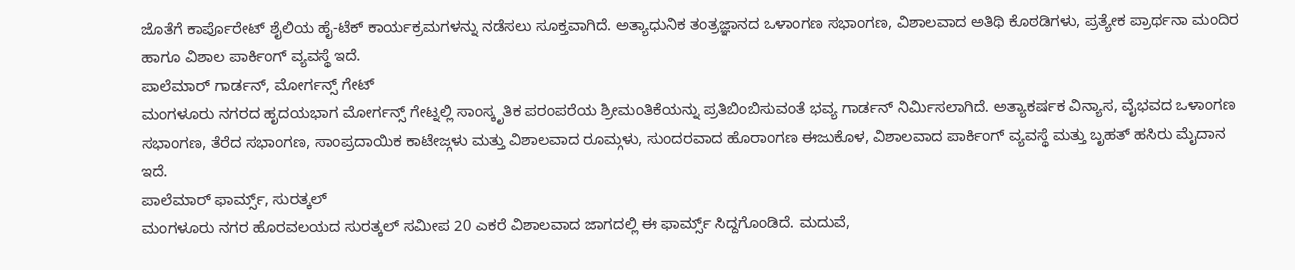ಜೊತೆಗೆ ಕಾರ್ಪೊರೇಟ್ ಶೈಲಿಯ ಹೈ-ಟೆಕ್ ಕಾರ್ಯಕ್ರಮಗಳನ್ನು ನಡೆಸಲು ಸೂಕ್ತವಾಗಿದೆ. ಅತ್ಯಾಧುನಿಕ ತಂತ್ರಜ್ಞಾನದ ಒಳಾಂಗಣ ಸಭಾಂಗಣ, ವಿಶಾಲವಾದ ಅತಿಥಿ ಕೊಠಡಿಗಳು, ಪ್ರತ್ಯೇಕ ಪ್ರಾರ್ಥನಾ ಮಂದಿರ ಹಾಗೂ ವಿಶಾಲ ಪಾರ್ಕಿಂಗ್ ವ್ಯವಸ್ಥೆ ಇದೆ.
ಪಾಲೆಮಾರ್ ಗಾರ್ಡನ್, ಮೋರ್ಗನ್ಸ್ ಗೇಟ್
ಮಂಗಳೂರು ನಗರದ ಹೃದಯಭಾಗ ಮೋರ್ಗನ್ಸ್ ಗೇಟ್ನಲ್ಲಿ ಸಾಂಸ್ಕೃತಿಕ ಪರಂಪರೆಯ ಶ್ರೀಮಂತಿಕೆಯನ್ನು ಪ್ರತಿಬಿಂಬಿಸುವಂತೆ ಭವ್ಯ ಗಾರ್ಡನ್ ನಿರ್ಮಿಸಲಾಗಿದೆ. ಅತ್ಯಾಕರ್ಷಕ ವಿನ್ಯಾಸ, ವೈಭವದ ಒಳಾಂಗಣ ಸಭಾಂಗಣ, ತೆರೆದ ಸಭಾಂಗಣ, ಸಾಂಪ್ರದಾಯಿಕ ಕಾಟೇಜ್ಗಳು ಮತ್ತು ವಿಶಾಲವಾದ ರೂಮ್ಗಳು, ಸುಂದರವಾದ ಹೊರಾಂಗಣ ಈಜುಕೊಳ, ವಿಶಾಲವಾದ ಪಾರ್ಕಿಂಗ್ ವ್ಯವಸ್ಥೆ ಮತ್ತು ಬೃಹತ್ ಹಸಿರು ಮೈದಾನ ಇದೆ.
ಪಾಲೆಮಾರ್ ಫಾರ್ಮ್ಸ್, ಸುರತ್ಕಲ್
ಮಂಗಳೂರು ನಗರ ಹೊರವಲಯದ ಸುರತ್ಕಲ್ ಸಮೀಪ 20 ಎಕರೆ ವಿಶಾಲವಾದ ಜಾಗದಲ್ಲಿ ಈ ಫಾರ್ಮ್ಸ್ ಸಿದ್ದಗೊಂಡಿದೆ. ಮದುವೆ,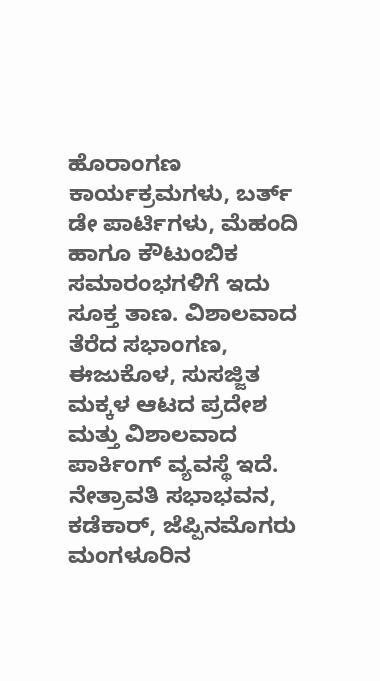ಹೊರಾಂಗಣ ಕಾರ್ಯಕ್ರಮಗಳು, ಬರ್ತ್ ಡೇ ಪಾರ್ಟಿಗಳು, ಮೆಹಂದಿ ಹಾಗೂ ಕೌಟುಂಬಿಕ ಸಮಾರಂಭಗಳಿಗೆ ಇದು ಸೂಕ್ತ ತಾಣ. ವಿಶಾಲವಾದ ತೆರೆದ ಸಭಾಂಗಣ, ಈಜುಕೊಳ, ಸುಸಜ್ಜಿತ ಮಕ್ಕಳ ಆಟದ ಪ್ರದೇಶ ಮತ್ತು ವಿಶಾಲವಾದ ಪಾರ್ಕಿಂಗ್ ವ್ಯವಸ್ಥೆ ಇದೆ.
ನೇತ್ರಾವತಿ ಸಭಾಭವನ, ಕಡೆಕಾರ್, ಜೆಪ್ಪಿನಮೊಗರು
ಮಂಗಳೂರಿನ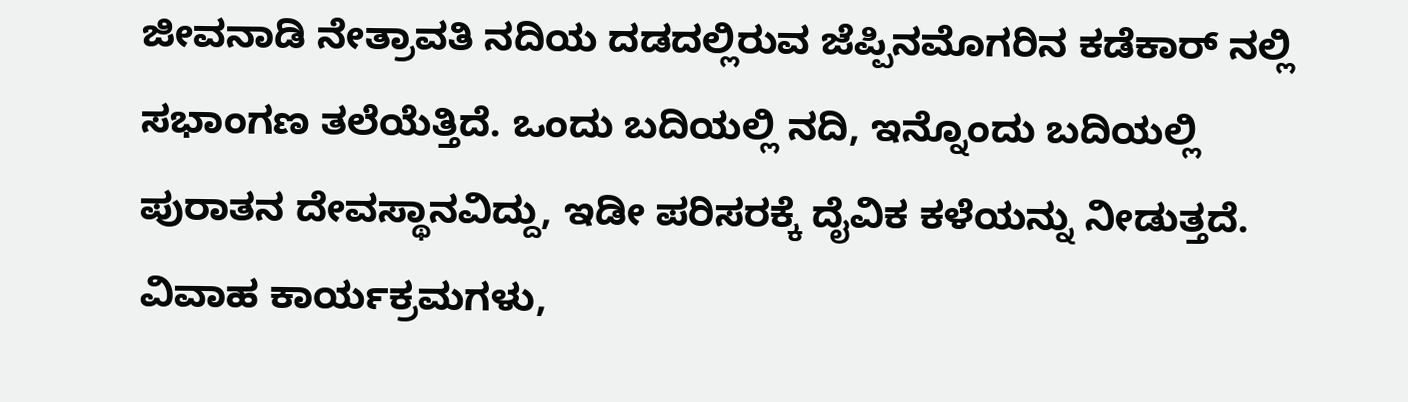ಜೀವನಾಡಿ ನೇತ್ರಾವತಿ ನದಿಯ ದಡದಲ್ಲಿರುವ ಜೆಪ್ಪಿನಮೊಗರಿನ ಕಡೆಕಾರ್ ನಲ್ಲಿ ಸಭಾಂಗಣ ತಲೆಯೆತ್ತಿದೆ. ಒಂದು ಬದಿಯಲ್ಲಿ ನದಿ, ಇನ್ನೊಂದು ಬದಿಯಲ್ಲಿ ಪುರಾತನ ದೇವಸ್ಥಾನವಿದ್ದು, ಇಡೀ ಪರಿಸರಕ್ಕೆ ದೈವಿಕ ಕಳೆಯನ್ನು ನೀಡುತ್ತದೆ. ವಿವಾಹ ಕಾರ್ಯಕ್ರಮಗಳು,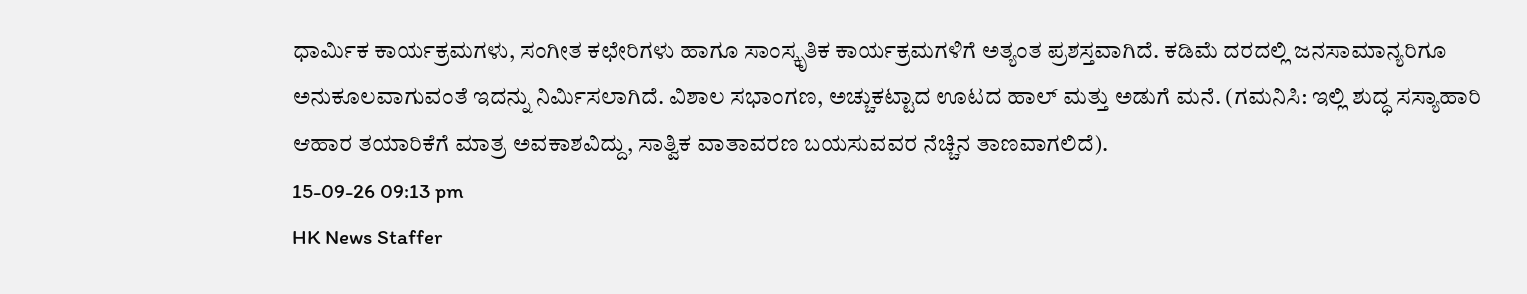ಧಾರ್ಮಿಕ ಕಾರ್ಯಕ್ರಮಗಳು, ಸಂಗೀತ ಕಛೇರಿಗಳು ಹಾಗೂ ಸಾಂಸ್ಕೃತಿಕ ಕಾರ್ಯಕ್ರಮಗಳಿಗೆ ಅತ್ಯಂತ ಪ್ರಶಸ್ತವಾಗಿದೆ. ಕಡಿಮೆ ದರದಲ್ಲಿ ಜನಸಾಮಾನ್ಯರಿಗೂ ಅನುಕೂಲವಾಗುವಂತೆ ಇದನ್ನು ನಿರ್ಮಿಸಲಾಗಿದೆ. ವಿಶಾಲ ಸಭಾಂಗಣ, ಅಚ್ಚುಕಟ್ಟಾದ ಊಟದ ಹಾಲ್ ಮತ್ತು ಅಡುಗೆ ಮನೆ. (ಗಮನಿಸಿ: ಇಲ್ಲಿ ಶುದ್ಧ ಸಸ್ಯಾಹಾರಿ ಆಹಾರ ತಯಾರಿಕೆಗೆ ಮಾತ್ರ ಅವಕಾಶವಿದ್ದು, ಸಾತ್ವಿಕ ವಾತಾವರಣ ಬಯಸುವವರ ನೆಚ್ಚಿನ ತಾಣವಾಗಲಿದೆ).
15-09-26 09:13 pm
HK News Staffer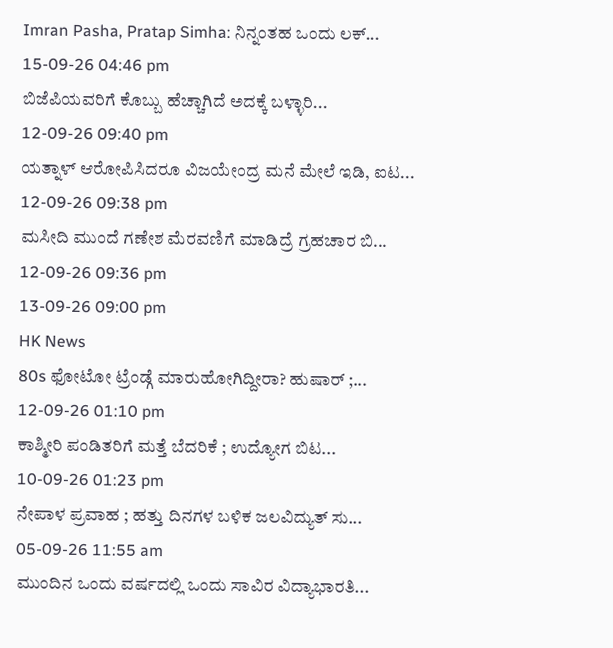Imran Pasha, Pratap Simha: ನಿನ್ನಂತಹ ಒಂದು ಲಕ್...
15-09-26 04:46 pm
ಬಿಜೆಪಿಯವರಿಗೆ ಕೊಬ್ಬು ಹೆಚ್ಚಾಗಿದೆ ಅದಕ್ಕೆ ಬಳ್ಳಾರಿ...
12-09-26 09:40 pm
ಯತ್ನಾಳ್ ಆರೋಪಿಸಿದರೂ ವಿಜಯೇಂದ್ರ ಮನೆ ಮೇಲೆ ಇಡಿ, ಐಟ...
12-09-26 09:38 pm
ಮಸೀದಿ ಮುಂದೆ ಗಣೇಶ ಮೆರವಣಿಗೆ ಮಾಡಿದ್ರೆ ಗ್ರಹಚಾರ ಬಿ...
12-09-26 09:36 pm
13-09-26 09:00 pm
HK News
80s ಫೋಟೋ ಟ್ರೆಂಡ್ಗೆ ಮಾರುಹೋಗಿದ್ದೀರಾ? ಹುಷಾರ್ ;...
12-09-26 01:10 pm
ಕಾಶ್ಮೀರಿ ಪಂಡಿತರಿಗೆ ಮತ್ತೆ ಬೆದರಿಕೆ ; ಉದ್ಯೋಗ ಬಿಟ...
10-09-26 01:23 pm
ನೇಪಾಳ ಪ್ರವಾಹ ; ಹತ್ತು ದಿನಗಳ ಬಳಿಕ ಜಲವಿದ್ಯುತ್ ಸು...
05-09-26 11:55 am
ಮುಂದಿನ ಒಂದು ವರ್ಷದಲ್ಲಿ ಒಂದು ಸಾವಿರ ವಿದ್ಯಾಭಾರತಿ...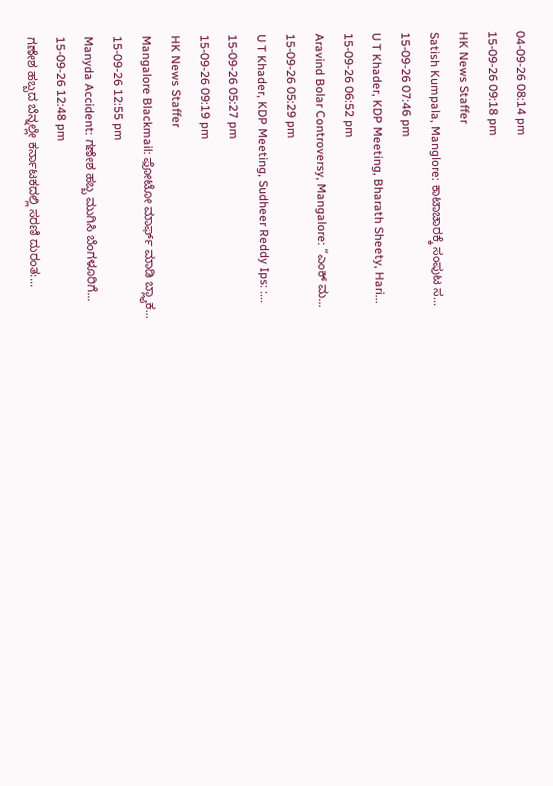04-09-26 08:14 pm
15-09-26 09:18 pm
HK News Staffer
Satish Kumpala, Manglore: ಕಾಟಾಚಾರಕ್ಕೆ ಸಂಪುಟ ಸ...
15-09-26 07:46 pm
U T Khader, KDP Meeting, Bharath Sheety, Hari...
15-09-26 06:52 pm
Aravind Bolar Controversy, Mangalore: “ಎಂಕ್ ಮ...
15-09-26 05:29 pm
U T Khader, KDP Meeting, Sudheer Reddy Ips: :...
15-09-26 05:27 pm
15-09-26 09:19 pm
HK News Staffer
Mangalore Blackmail: ಫೋಟೋ ಮಾರ್ಫ್ ಮಾಡಿ ಬ್ಲ್ಯಾಕ...
15-09-26 12:55 pm
Manyda Accident: ಗಣೇಶ ಹಬ್ಬ ಮುಗಿಸಿ ಬೆಂಗಳೂರಿಗೆ...
15-09-26 12:48 pm
ಗಣೇಶ ಹಬ್ಬದ ಬೆನ್ನಲ್ಲೇ ಕರ್ನಾಟಕದಲ್ಲಿ ಸರಣಿ ದುರಂತ:...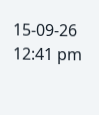15-09-26 12:41 pm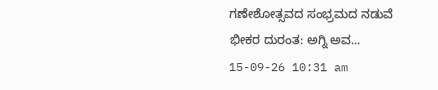ಗಣೇಶೋತ್ಸವದ ಸಂಭ್ರಮದ ನಡುವೆ ಭೀಕರ ದುರಂತ: ಅಗ್ನಿ ಅವ...
15-09-26 10:31 am